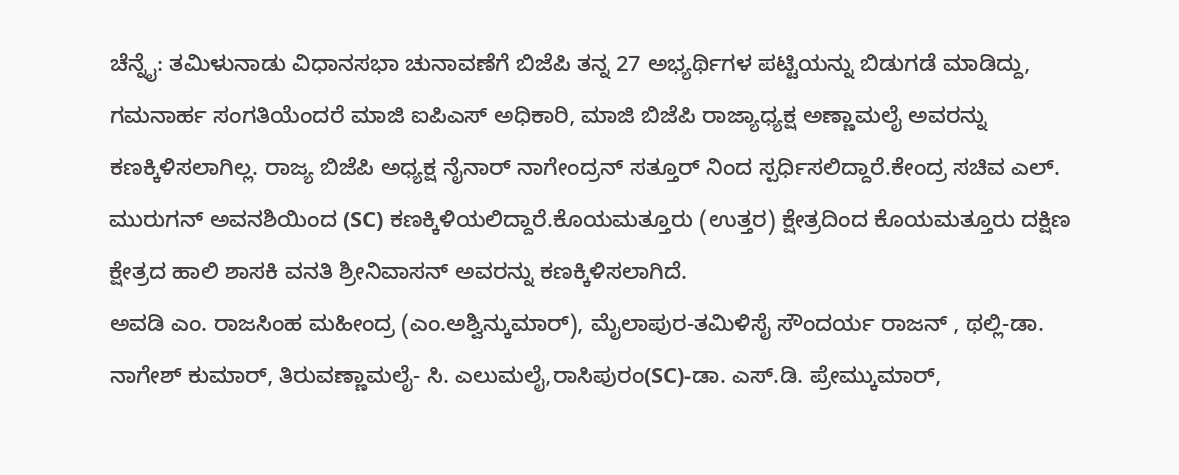ಚೆನ್ನೈ: ತಮಿಳುನಾಡು ವಿಧಾನಸಭಾ ಚುನಾವಣೆಗೆ ಬಿಜೆಪಿ ತನ್ನ 27 ಅಭ್ಯರ್ಥಿಗಳ ಪಟ್ಟಿಯನ್ನು ಬಿಡುಗಡೆ ಮಾಡಿದ್ದು, ಗಮನಾರ್ಹ ಸಂಗತಿಯೆಂದರೆ ಮಾಜಿ ಐಪಿಎಸ್ ಅಧಿಕಾರಿ, ಮಾಜಿ ಬಿಜೆಪಿ ರಾಜ್ಯಾಧ್ಯಕ್ಷ ಅಣ್ಣಾಮಲೈ ಅವರನ್ನು ಕಣಕ್ಕಿಳಿಸಲಾಗಿಲ್ಲ. ರಾಜ್ಯ ಬಿಜೆಪಿ ಅಧ್ಯಕ್ಷ ನೈನಾರ್ ನಾಗೇಂದ್ರನ್ ಸತ್ತೂರ್ ನಿಂದ ಸ್ಪರ್ಧಿಸಲಿದ್ದಾರೆ.ಕೇಂದ್ರ ಸಚಿವ ಎಲ್. ಮುರುಗನ್ ಅವನಶಿಯಿಂದ (SC) ಕಣಕ್ಕಿಳಿಯಲಿದ್ದಾರೆ.ಕೊಯಮತ್ತೂರು (ಉತ್ತರ) ಕ್ಷೇತ್ರದಿಂದ ಕೊಯಮತ್ತೂರು ದಕ್ಷಿಣ ಕ್ಷೇತ್ರದ ಹಾಲಿ ಶಾಸಕಿ ವನತಿ ಶ್ರೀನಿವಾಸನ್ ಅವರನ್ನು ಕಣಕ್ಕಿಳಿಸಲಾಗಿದೆ.
ಅವಡಿ ಎಂ. ರಾಜಸಿಂಹ ಮಹೀಂದ್ರ (ಎಂ.ಅಶ್ವಿನ್ಕುಮಾರ್), ಮೈಲಾಪುರ-ತಮಿಳಿಸೈ ಸೌಂದರ್ಯ ರಾಜನ್ , ಥಲ್ಲಿ-ಡಾ. ನಾಗೇಶ್ ಕುಮಾರ್, ತಿರುವಣ್ಣಾಮಲೈ- ಸಿ. ಎಲುಮಲೈ,ರಾಸಿಪುರಂ(SC)-ಡಾ. ಎಸ್.ಡಿ. ಪ್ರೇಮ್ಕುಮಾರ್,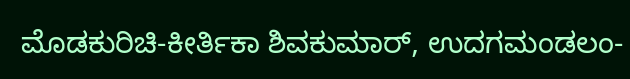ಮೊಡಕುರಿಚಿ-ಕೀರ್ತಿಕಾ ಶಿವಕುಮಾರ್, ಉದಗಮಂಡಲಂ-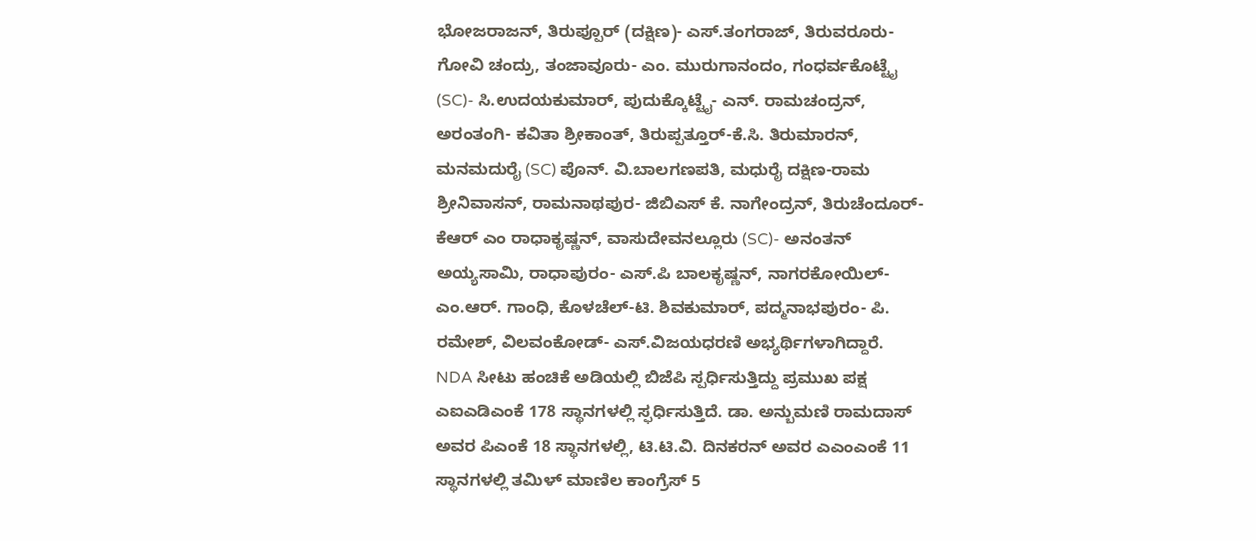ಭೋಜರಾಜನ್, ತಿರುಪ್ಪೂರ್ (ದಕ್ಷಿಣ)- ಎಸ್.ತಂಗರಾಜ್, ತಿರುವರೂರು- ಗೋವಿ ಚಂದ್ರು, ತಂಜಾವೂರು- ಎಂ. ಮುರುಗಾನಂದಂ, ಗಂಧರ್ವಕೊಟ್ಟೈ (SC)- ಸಿ.ಉದಯಕುಮಾರ್, ಪುದುಕ್ಕೊಟ್ಟೈ- ಎನ್. ರಾಮಚಂದ್ರನ್, ಅರಂತಂಗಿ- ಕವಿತಾ ಶ್ರೀಕಾಂತ್, ತಿರುಪ್ಪತ್ತೂರ್-ಕೆ.ಸಿ. ತಿರುಮಾರನ್, ಮನಮದುರೈ (SC) ಪೊನ್. ವಿ.ಬಾಲಗಣಪತಿ, ಮಧುರೈ ದಕ್ಷಿಣ-ರಾಮ ಶ್ರೀನಿವಾಸನ್, ರಾಮನಾಥಪುರ- ಜಿಬಿಎಸ್ ಕೆ. ನಾಗೇಂದ್ರನ್, ತಿರುಚೆಂದೂರ್- ಕೆಆರ್ ಎಂ ರಾಧಾಕೃಷ್ಣನ್, ವಾಸುದೇವನಲ್ಲೂರು (SC)- ಅನಂತನ್ ಅಯ್ಯಸಾಮಿ, ರಾಧಾಪುರಂ- ಎಸ್.ಪಿ ಬಾಲಕೃಷ್ಣನ್, ನಾಗರಕೋಯಿಲ್- ಎಂ.ಆರ್. ಗಾಂಧಿ, ಕೊಳಚೆಲ್-ಟಿ. ಶಿವಕುಮಾರ್, ಪದ್ಮನಾಭಪುರಂ- ಪಿ. ರಮೇಶ್, ವಿಲವಂಕೋಡ್- ಎಸ್.ವಿಜಯಧರಣಿ ಅಭ್ಯರ್ಥಿಗಳಾಗಿದ್ದಾರೆ.
NDA ಸೀಟು ಹಂಚಿಕೆ ಅಡಿಯಲ್ಲಿ ಬಿಜೆಪಿ ಸ್ಪರ್ಧಿಸುತ್ತಿದ್ದು ಪ್ರಮುಖ ಪಕ್ಷ ಎಐಎಡಿಎಂಕೆ 178 ಸ್ಥಾನಗಳಲ್ಲಿ ಸ್ಫರ್ಧಿಸುತ್ತಿದೆ. ಡಾ. ಅನ್ಬುಮಣಿ ರಾಮದಾಸ್ ಅವರ ಪಿಎಂಕೆ 18 ಸ್ಥಾನಗಳಲ್ಲಿ, ಟಿ.ಟಿ.ವಿ. ದಿನಕರನ್ ಅವರ ಎಎಂಎಂಕೆ 11 ಸ್ಥಾನಗಳಲ್ಲಿ ತಮಿಳ್ ಮಾಣಿಲ ಕಾಂಗ್ರೆಸ್ 5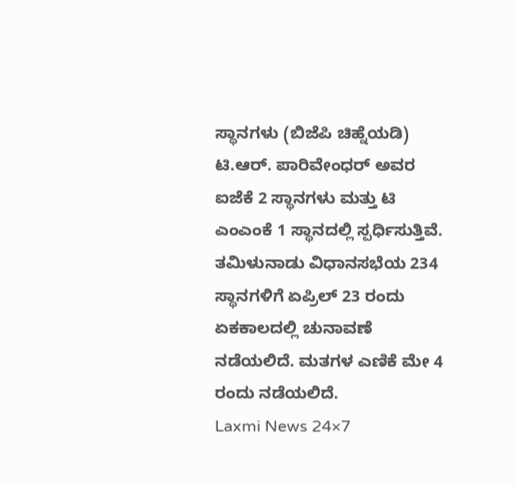ಸ್ಥಾನಗಳು (ಬಿಜೆಪಿ ಚಿಹ್ನೆಯಡಿ) ಟಿ.ಆರ್. ಪಾರಿವೇಂಧರ್ ಅವರ ಐಜೆಕೆ 2 ಸ್ಥಾನಗಳು ಮತ್ತು ಟಿ ಎಂಎಂಕೆ 1 ಸ್ಥಾನದಲ್ಲಿ ಸ್ಪರ್ಧಿಸುತ್ತಿವೆ.
ತಮಿಳುನಾಡು ವಿಧಾನಸಭೆಯ 234 ಸ್ಥಾನಗಳಿಗೆ ಏಪ್ರಿಲ್ 23 ರಂದು ಏಕಕಾಲದಲ್ಲಿ ಚುನಾವಣೆ ನಡೆಯಲಿದೆ. ಮತಗಳ ಎಣಿಕೆ ಮೇ 4 ರಂದು ನಡೆಯಲಿದೆ.
Laxmi News 24×7